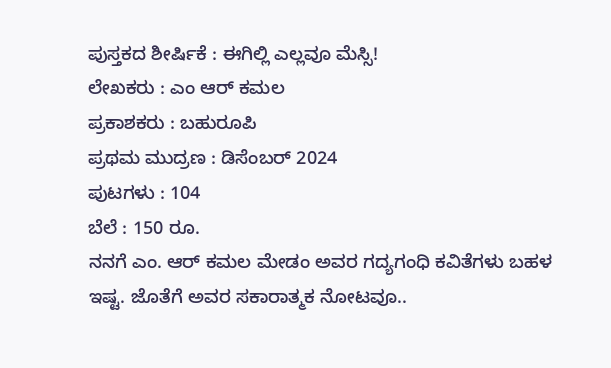ಪುಸ್ತಕದ ಶೀರ್ಷಿಕೆ : ಈಗಿಲ್ಲಿ ಎಲ್ಲವೂ ಮೆಸ್ಸಿ!
ಲೇಖಕರು : ಎಂ ಆರ್ ಕಮಲ
ಪ್ರಕಾಶಕರು : ಬಹುರೂಪಿ
ಪ್ರಥಮ ಮುದ್ರಣ : ಡಿಸೆಂಬರ್ 2024
ಪುಟಗಳು : 104
ಬೆಲೆ : 150 ರೂ.
ನನಗೆ ಎಂ. ಆರ್ ಕಮಲ ಮೇಡಂ ಅವರ ಗದ್ಯಗಂಧಿ ಕವಿತೆಗಳು ಬಹಳ ಇಷ್ಟ. ಜೊತೆಗೆ ಅವರ ಸಕಾರಾತ್ಮಕ ನೋಟವೂ..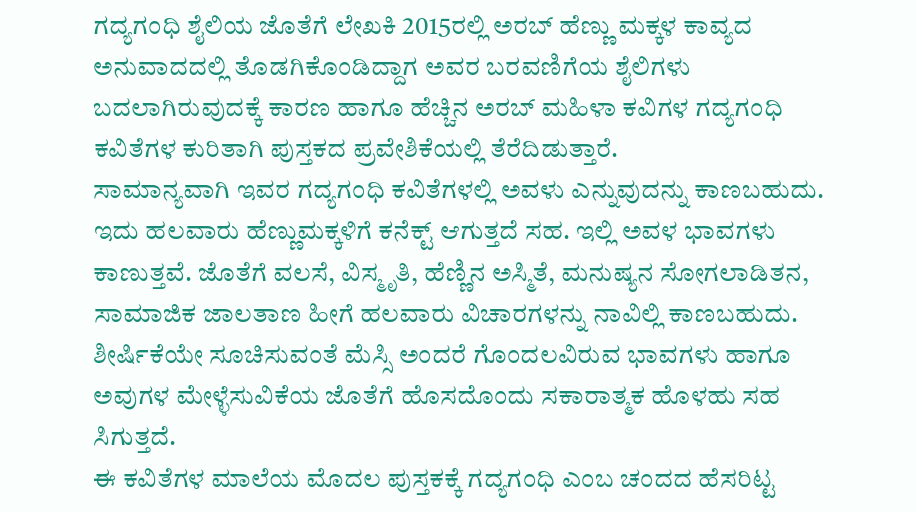ಗದ್ಯಗಂಧಿ ಶೈಲಿಯ ಜೊತೆಗೆ ಲೇಖಕಿ 2015ರಲ್ಲಿ ಅರಬ್ ಹೆಣ್ಣು ಮಕ್ಕಳ ಕಾವ್ಯದ ಅನುವಾದದಲ್ಲಿ ತೊಡಗಿಕೊಂಡಿದ್ದಾಗ ಅವರ ಬರವಣಿಗೆಯ ಶೈಲಿಗಳು ಬದಲಾಗಿರುವುದಕ್ಕೆ ಕಾರಣ ಹಾಗೂ ಹೆಚ್ಚಿನ ಅರಬ್ ಮಹಿಳಾ ಕವಿಗಳ ಗದ್ಯಗಂಧಿ ಕವಿತೆಗಳ ಕುರಿತಾಗಿ ಪುಸ್ತಕದ ಪ್ರವೇಶಿಕೆಯಲ್ಲಿ ತೆರೆದಿಡುತ್ತಾರೆ.
ಸಾಮಾನ್ಯವಾಗಿ ಇವರ ಗದ್ಯಗಂಧಿ ಕವಿತೆಗಳಲ್ಲಿ ಅವಳು ಎನ್ನುವುದನ್ನು ಕಾಣಬಹುದು. ಇದು ಹಲವಾರು ಹೆಣ್ಣುಮಕ್ಕಳಿಗೆ ಕನೆಕ್ಟ್ ಆಗುತ್ತದೆ ಸಹ. ಇಲ್ಲಿ ಅವಳ ಭಾವಗಳು ಕಾಣುತ್ತವೆ. ಜೊತೆಗೆ ವಲಸೆ, ವಿಸ್ಮೃತಿ, ಹೆಣ್ಣಿನ ಅಸ್ಮಿತೆ, ಮನುಷ್ಯನ ಸೋಗಲಾಡಿತನ, ಸಾಮಾಜಿಕ ಜಾಲತಾಣ ಹೀಗೆ ಹಲವಾರು ವಿಚಾರಗಳನ್ನು ನಾವಿಲ್ಲಿ ಕಾಣಬಹುದು. ಶೀರ್ಷಿಕೆಯೇ ಸೂಚಿಸುವಂತೆ ಮೆಸ್ಸಿ ಅಂದರೆ ಗೊಂದಲವಿರುವ ಭಾವಗಳು ಹಾಗೂ ಅವುಗಳ ಮೇಳ್ಳೆಸುವಿಕೆಯ ಜೊತೆಗೆ ಹೊಸದೊಂದು ಸಕಾರಾತ್ಮಕ ಹೊಳಹು ಸಹ ಸಿಗುತ್ತದೆ.
ಈ ಕವಿತೆಗಳ ಮಾಲೆಯ ಮೊದಲ ಪುಸ್ತಕಕ್ಕೆ ಗದ್ಯಗಂಧಿ ಎಂಬ ಚಂದದ ಹೆಸರಿಟ್ಟ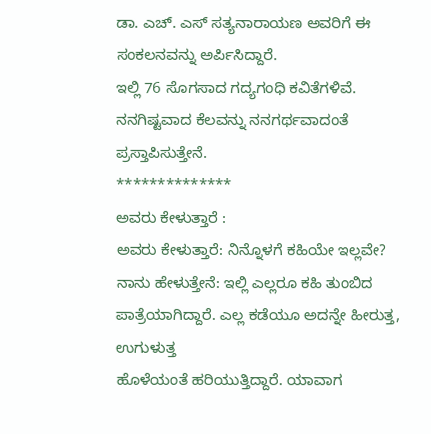ಡಾ. ಎಚ್. ಎಸ್ ಸತ್ಯನಾರಾಯಣ ಅವರಿಗೆ ಈ ಸಂಕಲನವನ್ನು ಅರ್ಪಿಸಿದ್ದಾರೆ.
ಇಲ್ಲಿ 76 ಸೊಗಸಾದ ಗದ್ಯಗಂಧಿ ಕವಿತೆಗಳಿವೆ. ನನಗಿಷ್ಟವಾದ ಕೆಲವನ್ನು ನನಗರ್ಥವಾದಂತೆ ಪ್ರಸ್ತಾಪಿಸುತ್ತೇನೆ.
**************
ಅವರು ಕೇಳುತ್ತಾರೆ :
ಅವರು ಕೇಳುತ್ತಾರೆ: ನಿನ್ನೊಳಗೆ ಕಹಿಯೇ ಇಲ್ಲವೇ?
ನಾನು ಹೇಳುತ್ತೇನೆ: ಇಲ್ಲಿ ಎಲ್ಲರೂ ಕಹಿ ತುಂಬಿದ
ಪಾತ್ರೆಯಾಗಿದ್ದಾರೆ. ಎಲ್ಲ ಕಡೆಯೂ ಅದನ್ನೇ ಹೀರುತ್ತ, ಉಗುಳುತ್ತ
ಹೊಳೆಯಂತೆ ಹರಿಯುತ್ತಿದ್ದಾರೆ. ಯಾವಾಗ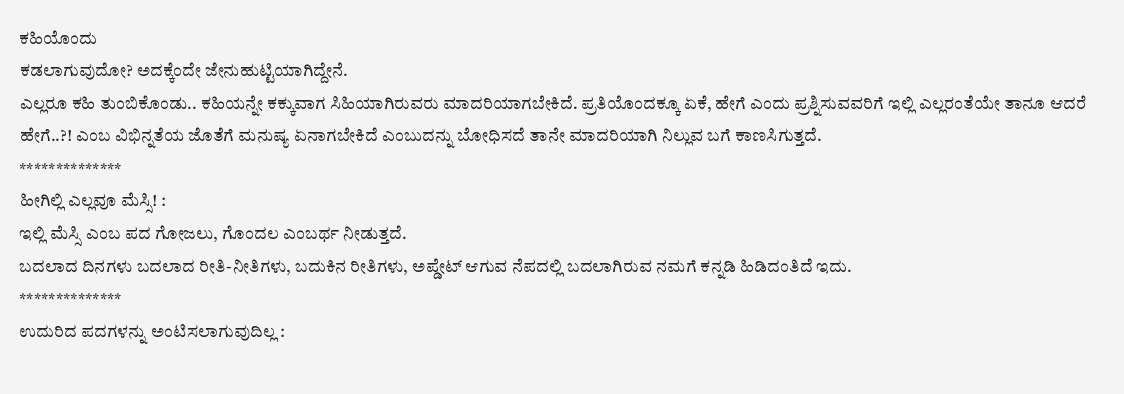ಕಹಿಯೊಂದು
ಕಡಲಾಗುವುದೋ? ಅದಕ್ಕೆಂದೇ ಜೇನುಹುಟ್ಟಿಯಾಗಿದ್ದೇನೆ.
ಎಲ್ಲರೂ ಕಹಿ ತುಂಬಿಕೊಂಡು.. ಕಹಿಯನ್ನೇ ಕಕ್ಕುವಾಗ ಸಿಹಿಯಾಗಿರುವರು ಮಾದರಿಯಾಗಬೇಕಿದೆ. ಪ್ರತಿಯೊಂದಕ್ಕೂ ಏಕೆ, ಹೇಗೆ ಎಂದು ಪ್ರಶ್ನಿಸುವವರಿಗೆ ಇಲ್ಲಿ ಎಲ್ಲರಂತೆಯೇ ತಾನೂ ಆದರೆ ಹೇಗೆ..?! ಎಂಬ ವಿಭಿನ್ನತೆಯ ಜೊತೆಗೆ ಮನುಷ್ಯ ಏನಾಗಬೇಕಿದೆ ಎಂಬುದನ್ನು ಬೋಧಿಸದೆ ತಾನೇ ಮಾದರಿಯಾಗಿ ನಿಲ್ಲುವ ಬಗೆ ಕಾಣಸಿಗುತ್ತದೆ.
**************
ಹೀಗಿಲ್ಲಿ ಎಲ್ಲವೂ ಮೆಸ್ಸಿ! :
ಇಲ್ಲಿ ಮೆಸ್ಸಿ ಎಂಬ ಪದ ಗೋಜಲು, ಗೊಂದಲ ಎಂಬರ್ಥ ನೀಡುತ್ತದೆ.
ಬದಲಾದ ದಿನಗಳು ಬದಲಾದ ರೀತಿ-ನೀತಿಗಳು, ಬದುಕಿನ ರೀತಿಗಳು, ಅಪ್ಡೇಟ್ ಆಗುವ ನೆಪದಲ್ಲಿ ಬದಲಾಗಿರುವ ನಮಗೆ ಕನ್ನಡಿ ಹಿಡಿದಂತಿದೆ ಇದು.
**************
ಉದುರಿದ ಪದಗಳನ್ನು ಅಂಟಿಸಲಾಗುವುದಿಲ್ಲ :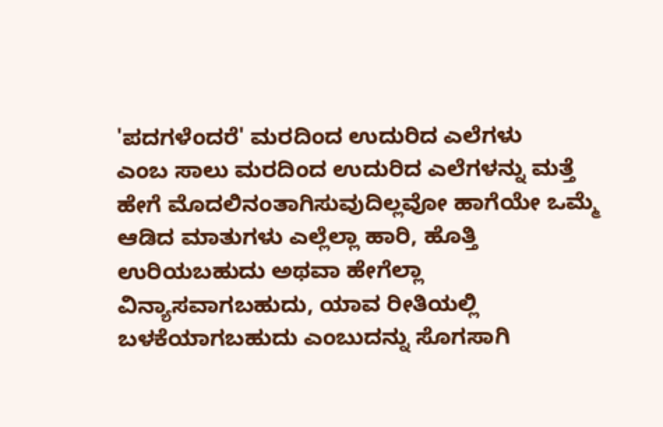'ಪದಗಳೆಂದರೆ' ಮರದಿಂದ ಉದುರಿದ ಎಲೆಗಳು
ಎಂಬ ಸಾಲು ಮರದಿಂದ ಉದುರಿದ ಎಲೆಗಳನ್ನು ಮತ್ತೆ ಹೇಗೆ ಮೊದಲಿನಂತಾಗಿಸುವುದಿಲ್ಲವೋ ಹಾಗೆಯೇ ಒಮ್ಮೆ ಆಡಿದ ಮಾತುಗಳು ಎಲ್ಲೆಲ್ಲಾ ಹಾರಿ, ಹೊತ್ತಿ ಉರಿಯಬಹುದು ಅಥವಾ ಹೇಗೆಲ್ಲಾ ವಿನ್ಯಾಸವಾಗಬಹುದು, ಯಾವ ರೀತಿಯಲ್ಲಿ ಬಳಕೆಯಾಗಬಹುದು ಎಂಬುದನ್ನು ಸೊಗಸಾಗಿ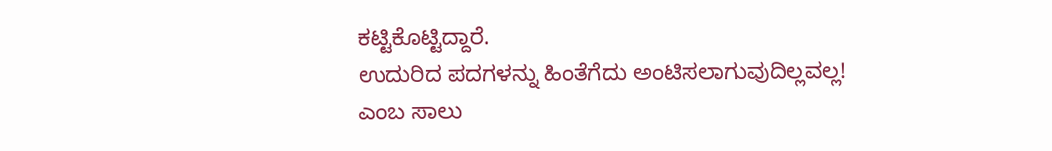ಕಟ್ಟಿಕೊಟ್ಟಿದ್ದಾರೆ.
ಉದುರಿದ ಪದಗಳನ್ನು ಹಿಂತೆಗೆದು ಅಂಟಿಸಲಾಗುವುದಿಲ್ಲವಲ್ಲ!
ಎಂಬ ಸಾಲು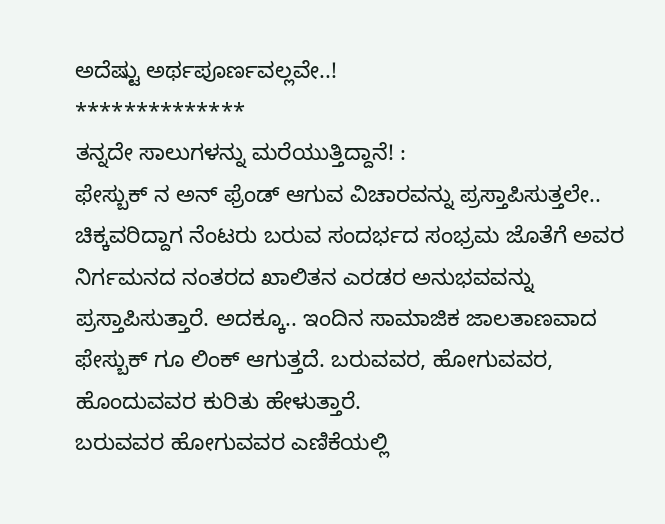ಅದೆಷ್ಟು ಅರ್ಥಪೂರ್ಣವಲ್ಲವೇ..!
**************
ತನ್ನದೇ ಸಾಲುಗಳನ್ನು ಮರೆಯುತ್ತಿದ್ದಾನೆ! :
ಫೇಸ್ಬುಕ್ ನ ಅನ್ ಫ್ರೆಂಡ್ ಆಗುವ ವಿಚಾರವನ್ನು ಪ್ರಸ್ತಾಪಿಸುತ್ತಲೇ.. ಚಿಕ್ಕವರಿದ್ದಾಗ ನೆಂಟರು ಬರುವ ಸಂದರ್ಭದ ಸಂಭ್ರಮ ಜೊತೆಗೆ ಅವರ ನಿರ್ಗಮನದ ನಂತರದ ಖಾಲಿತನ ಎರಡರ ಅನುಭವವನ್ನು ಪ್ರಸ್ತಾಪಿಸುತ್ತಾರೆ. ಅದಕ್ಕೂ.. ಇಂದಿನ ಸಾಮಾಜಿಕ ಜಾಲತಾಣವಾದ ಫೇಸ್ಬುಕ್ ಗೂ ಲಿಂಕ್ ಆಗುತ್ತದೆ. ಬರುವವರ, ಹೋಗುವವರ, ಹೊಂದುವವರ ಕುರಿತು ಹೇಳುತ್ತಾರೆ.
ಬರುವವರ ಹೋಗುವವರ ಎಣಿಕೆಯಲ್ಲಿ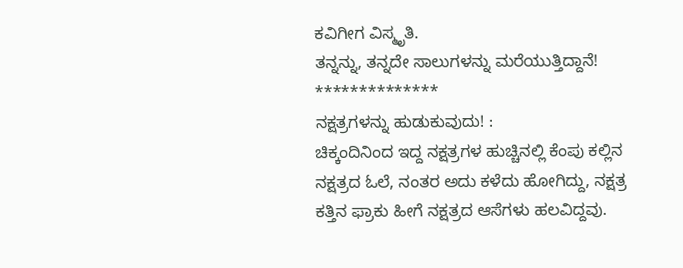ಕವಿಗೀಗ ವಿಸ್ಮೃತಿ.
ತನ್ನನ್ನು, ತನ್ನದೇ ಸಾಲುಗಳನ್ನು ಮರೆಯುತ್ತಿದ್ದಾನೆ!
**************
ನಕ್ಷತ್ರಗಳನ್ನು ಹುಡುಕುವುದು! :
ಚಿಕ್ಕಂದಿನಿಂದ ಇದ್ದ ನಕ್ಷತ್ರಗಳ ಹುಚ್ಚಿನಲ್ಲಿ ಕೆಂಪು ಕಲ್ಲಿನ ನಕ್ಷತ್ರದ ಓಲೆ, ನಂತರ ಅದು ಕಳೆದು ಹೋಗಿದ್ದು, ನಕ್ಷತ್ರ ಕತ್ತಿನ ಫ್ರಾಕು ಹೀಗೆ ನಕ್ಷತ್ರದ ಆಸೆಗಳು ಹಲವಿದ್ದವು.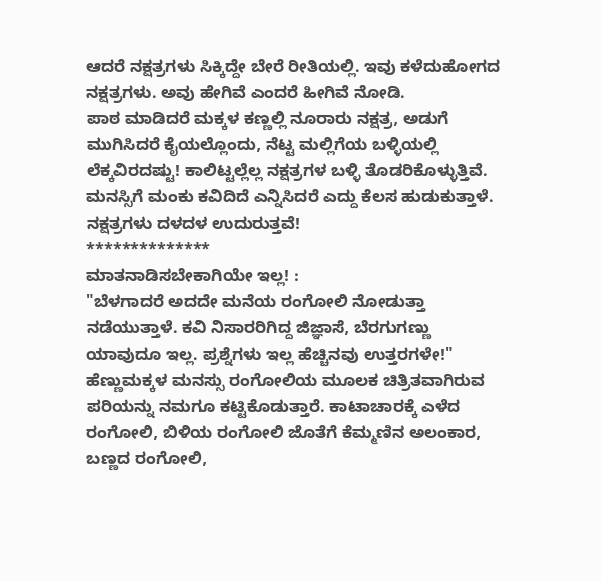ಆದರೆ ನಕ್ಷತ್ರಗಳು ಸಿಕ್ಕಿದ್ದೇ ಬೇರೆ ರೀತಿಯಲ್ಲಿ. ಇವು ಕಳೆದುಹೋಗದ ನಕ್ಷತ್ರಗಳು. ಅವು ಹೇಗಿವೆ ಎಂದರೆ ಹೀಗಿವೆ ನೋಡಿ.
ಪಾಠ ಮಾಡಿದರೆ ಮಕ್ಕಳ ಕಣ್ಣಲ್ಲಿ ನೂರಾರು ನಕ್ಷತ್ರ, ಅಡುಗೆ
ಮುಗಿಸಿದರೆ ಕೈಯಲ್ಲೊಂದು, ನೆಟ್ಟ ಮಲ್ಲಿಗೆಯ ಬಳ್ಳಿಯಲ್ಲಿ
ಲೆಕ್ಕವಿರದಷ್ಟು! ಕಾಲಿಟ್ಟಲ್ಲೆಲ್ಲ ನಕ್ಷತ್ರಗಳ ಬಳ್ಳಿ ತೊಡರಿಕೊಳ್ಳುತ್ತಿವೆ.
ಮನಸ್ಸಿಗೆ ಮಂಕು ಕವಿದಿದೆ ಎನ್ನಿಸಿದರೆ ಎದ್ದು ಕೆಲಸ ಹುಡುಕುತ್ತಾಳೆ.
ನಕ್ಷತ್ರಗಳು ದಳದಳ ಉದುರುತ್ತವೆ!
**************
ಮಾತನಾಡಿಸಬೇಕಾಗಿಯೇ ಇಲ್ಲ! :
"ಬೆಳಗಾದರೆ ಅದದೇ ಮನೆಯ ರಂಗೋಲಿ ನೋಡುತ್ತಾ ನಡೆಯುತ್ತಾಳೆ. ಕವಿ ನಿಸಾರರಿಗಿದ್ದ ಜಿಜ್ಞಾಸೆ, ಬೆರಗುಗಣ್ಣು ಯಾವುದೂ ಇಲ್ಲ. ಪ್ರಶ್ನೆಗಳು ಇಲ್ಲ ಹೆಚ್ಚಿನವು ಉತ್ತರಗಳೇ!"
ಹೆಣ್ಣುಮಕ್ಕಳ ಮನಸ್ಸು ರಂಗೋಲಿಯ ಮೂಲಕ ಚಿತ್ರಿತವಾಗಿರುವ ಪರಿಯನ್ನು ನಮಗೂ ಕಟ್ಟಿಕೊಡುತ್ತಾರೆ. ಕಾಟಾಚಾರಕ್ಕೆ ಎಳೆದ ರಂಗೋಲಿ, ಬಿಳಿಯ ರಂಗೋಲಿ ಜೊತೆಗೆ ಕೆಮ್ಮಣಿನ ಅಲಂಕಾರ, ಬಣ್ಣದ ರಂಗೋಲಿ,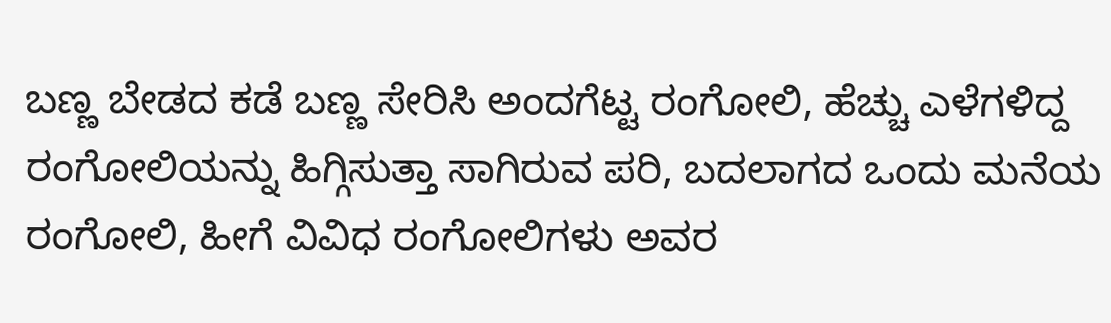ಬಣ್ಣ ಬೇಡದ ಕಡೆ ಬಣ್ಣ ಸೇರಿಸಿ ಅಂದಗೆಟ್ಟ ರಂಗೋಲಿ, ಹೆಚ್ಚು ಎಳೆಗಳಿದ್ದ ರಂಗೋಲಿಯನ್ನು ಹಿಗ್ಗಿಸುತ್ತಾ ಸಾಗಿರುವ ಪರಿ, ಬದಲಾಗದ ಒಂದು ಮನೆಯ ರಂಗೋಲಿ, ಹೀಗೆ ವಿವಿಧ ರಂಗೋಲಿಗಳು ಅವರ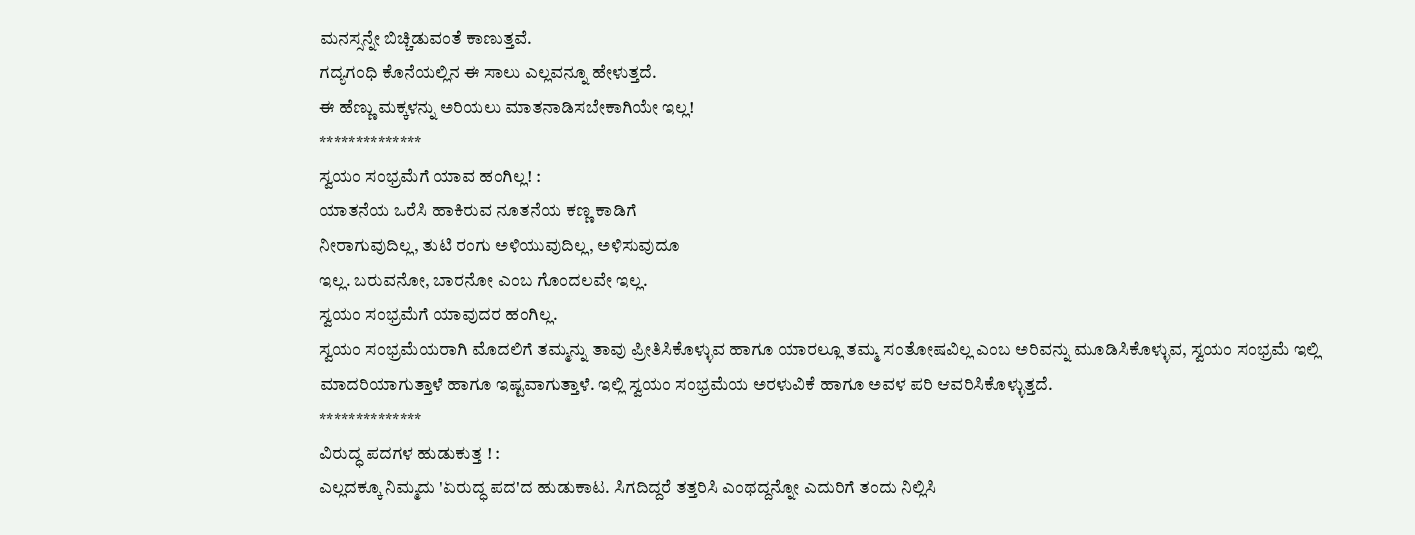ಮನಸ್ಸನ್ನೇ ಬಿಚ್ಚಿಡುವಂತೆ ಕಾಣುತ್ತವೆ.
ಗದ್ಯಗಂಧಿ ಕೊನೆಯಲ್ಲಿನ ಈ ಸಾಲು ಎಲ್ಲವನ್ನೂ ಹೇಳುತ್ತದೆ.
ಈ ಹೆಣ್ಣು ಮಕ್ಕಳನ್ನು ಅರಿಯಲು ಮಾತನಾಡಿಸಬೇಕಾಗಿಯೇ ಇಲ್ಲ!
**************
ಸ್ವಯಂ ಸಂಭ್ರಮೆಗೆ ಯಾವ ಹಂಗಿಲ್ಲ! :
ಯಾತನೆಯ ಒರೆಸಿ ಹಾಕಿರುವ ನೂತನೆಯ ಕಣ್ಣ ಕಾಡಿಗೆ
ನೀರಾಗುವುದಿಲ್ಲ, ತುಟಿ ರಂಗು ಅಳಿಯುವುದಿಲ್ಲ, ಅಳಿಸುವುದೂ
ಇಲ್ಲ. ಬರುವನೋ, ಬಾರನೋ ಎಂಬ ಗೊಂದಲವೇ ಇಲ್ಲ.
ಸ್ವಯಂ ಸಂಭ್ರಮೆಗೆ ಯಾವುದರ ಹಂಗಿಲ್ಲ.
ಸ್ವಯಂ ಸಂಭ್ರಮೆಯರಾಗಿ ಮೊದಲಿಗೆ ತಮ್ಮನ್ನು ತಾವು ಪ್ರೀತಿಸಿಕೊಳ್ಳುವ ಹಾಗೂ ಯಾರಲ್ಲೂ ತಮ್ಮ ಸಂತೋಷವಿಲ್ಲ ಎಂಬ ಅರಿವನ್ನು ಮೂಡಿಸಿಕೊಳ್ಳುವ, ಸ್ವಯಂ ಸಂಭ್ರಮೆ ಇಲ್ಲಿ ಮಾದರಿಯಾಗುತ್ತಾಳೆ ಹಾಗೂ ಇಷ್ಟವಾಗುತ್ತಾಳೆ. ಇಲ್ಲಿ ಸ್ವಯಂ ಸಂಭ್ರಮೆಯ ಅರಳುವಿಕೆ ಹಾಗೂ ಅವಳ ಪರಿ ಆವರಿಸಿಕೊಳ್ಳುತ್ತದೆ.
**************
ವಿರುದ್ಧ ಪದಗಳ ಹುಡುಕುತ್ತ ! :
ಎಲ್ಲದಕ್ಕೂ ನಿಮ್ಮದು 'ಏರುದ್ಧ ಪದ'ದ ಹುಡುಕಾಟ. ಸಿಗದಿದ್ದರೆ ತತ್ತರಿಸಿ ಎಂಥದ್ದನ್ನೋ ಎದುರಿಗೆ ತಂದು ನಿಲ್ಲಿಸಿ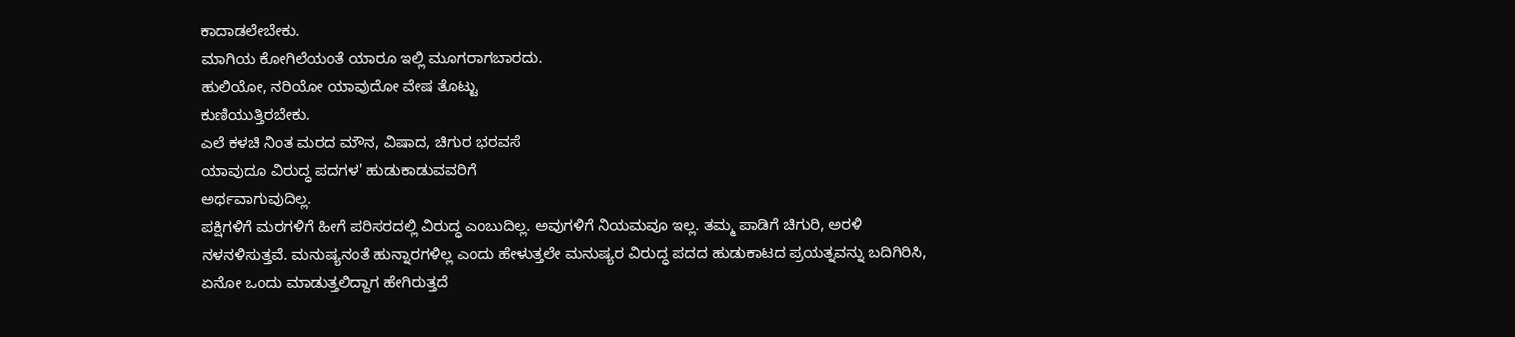ಕಾದಾಡಲೇಬೇಕು.
ಮಾಗಿಯ ಕೋಗಿಲೆಯಂತೆ ಯಾರೂ ಇಲ್ಲಿ ಮೂಗರಾಗಬಾರದು.
ಹುಲಿಯೋ, ನರಿಯೋ ಯಾವುದೋ ವೇಷ ತೊಟ್ಟು
ಕುಣಿಯುತ್ತಿರಬೇಕು.
ಎಲೆ ಕಳಚಿ ನಿಂತ ಮರದ ಮೌನ, ವಿಷಾದ, ಚಿಗುರ ಭರವಸೆ
ಯಾವುದೂ ವಿರುದ್ಧ ಪದಗಳ' ಹುಡುಕಾಡುವವರಿಗೆ
ಅರ್ಥವಾಗುವುದಿಲ್ಲ.
ಪಕ್ಷಿಗಳಿಗೆ ಮರಗಳಿಗೆ ಹೀಗೆ ಪರಿಸರದಲ್ಲಿ ವಿರುದ್ಧ ಎಂಬುದಿಲ್ಲ. ಅವುಗಳಿಗೆ ನಿಯಮವೂ ಇಲ್ಲ. ತಮ್ಮ ಪಾಡಿಗೆ ಚಿಗುರಿ, ಅರಳಿ ನಳನಳಿಸುತ್ತವೆ. ಮನುಷ್ಯನಂತೆ ಹುನ್ನಾರಗಳಿಲ್ಲ ಎಂದು ಹೇಳುತ್ತಲೇ ಮನುಷ್ಯರ ವಿರುದ್ಧ ಪದದ ಹುಡುಕಾಟದ ಪ್ರಯತ್ನವನ್ನು ಬದಿಗಿರಿಸಿ, ಏನೋ ಒಂದು ಮಾಡುತ್ತಲಿದ್ದಾಗ ಹೇಗಿರುತ್ತದೆ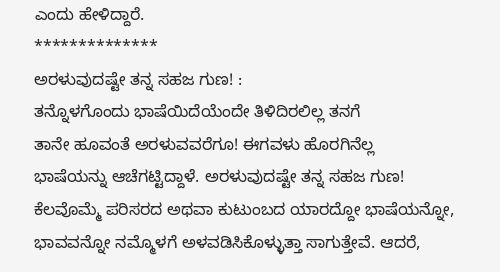ಎಂದು ಹೇಳಿದ್ದಾರೆ.
**************
ಅರಳುವುದಷ್ಟೇ ತನ್ನ ಸಹಜ ಗುಣ! :
ತನ್ನೊಳಗೊಂದು ಭಾಷೆಯಿದೆಯೆಂದೇ ತಿಳಿದಿರಲಿಲ್ಲ ತನಗೆ
ತಾನೇ ಹೂವಂತೆ ಅರಳುವವರೆಗೂ! ಈಗವಳು ಹೊರಗಿನೆಲ್ಲ
ಭಾಷೆಯನ್ನು ಆಚೆಗಟ್ಟಿದ್ದಾಳೆ. ಅರಳುವುದಷ್ಟೇ ತನ್ನ ಸಹಜ ಗುಣ!
ಕೆಲವೊಮ್ಮೆ ಪರಿಸರದ ಅಥವಾ ಕುಟುಂಬದ ಯಾರದ್ದೋ ಭಾಷೆಯನ್ನೋ, ಭಾವವನ್ನೋ ನಮ್ಮೊಳಗೆ ಅಳವಡಿಸಿಕೊಳ್ಳುತ್ತಾ ಸಾಗುತ್ತೇವೆ. ಆದರೆ,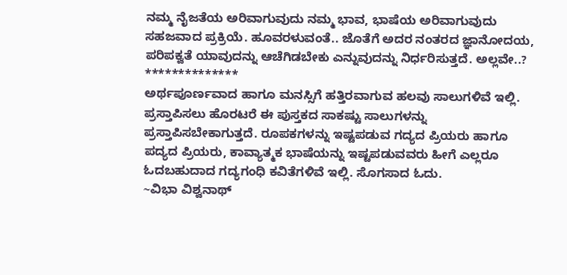ನಮ್ಮ ನೈಜತೆಯ ಅರಿವಾಗುವುದು ನಮ್ಮ ಭಾವ, ಭಾಷೆಯ ಅರಿವಾಗುವುದು ಸಹಜವಾದ ಪ್ರಕ್ರಿಯೆ. ಹೂವರಳುವಂತೆ.. ಜೊತೆಗೆ ಅದರ ನಂತರದ ಜ್ಞಾನೋದಯ, ಪರಿಪಕ್ವತೆ ಯಾವುದನ್ನು ಆಚೆಗಿಡಬೇಕು ಎನ್ನುವುದನ್ನು ನಿರ್ಧರಿಸುತ್ತದೆ. ಅಲ್ಲವೇ..?
**************
ಅರ್ಥಪೂರ್ಣವಾದ ಹಾಗೂ ಮನಸ್ಸಿಗೆ ಹತ್ತಿರವಾಗುವ ಹಲವು ಸಾಲುಗಳಿವೆ ಇಲ್ಲಿ. ಪ್ರಸ್ತಾಪಿಸಲು ಹೊರಟರೆ ಈ ಪುಸ್ತಕದ ಸಾಕಷ್ಟು ಸಾಲುಗಳನ್ನು ಪ್ರಸ್ತಾಪಿಸಬೇಕಾಗುತ್ತದೆ. ರೂಪಕಗಳನ್ನು ಇಷ್ಟಪಡುವ ಗದ್ಯದ ಪ್ರಿಯರು ಹಾಗೂ ಪದ್ಯದ ಪ್ರಿಯರು, ಕಾವ್ಯಾತ್ಮಕ ಭಾಷೆಯನ್ನು ಇಷ್ಟಪಡುವವರು ಹೀಗೆ ಎಲ್ಲರೂ ಓದಬಹುದಾದ ಗದ್ಯಗಂಧಿ ಕವಿತೆಗಳಿವೆ ಇಲ್ಲಿ. ಸೊಗಸಾದ ಓದು.
~ವಿಭಾ ವಿಶ್ವನಾಥ್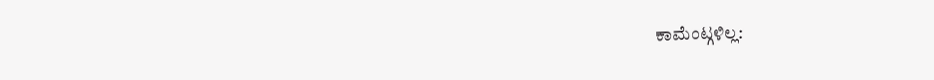ಕಾಮೆಂಟ್ಗಳಿಲ್ಲ: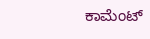ಕಾಮೆಂಟ್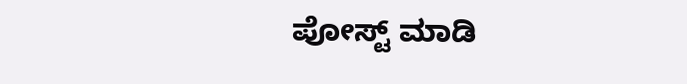ಪೋಸ್ಟ್ ಮಾಡಿ